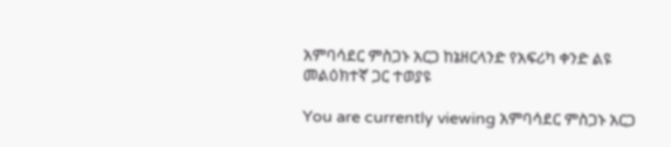አምባሳደር ምስጋኑ አርጋ ከኔዘርላንድ የአፍሪካ ቀንድ ልዩ መልዕክተኛ ጋር ተወያዩ

You are currently viewing አምባሳደር ምስጋኑ አርጋ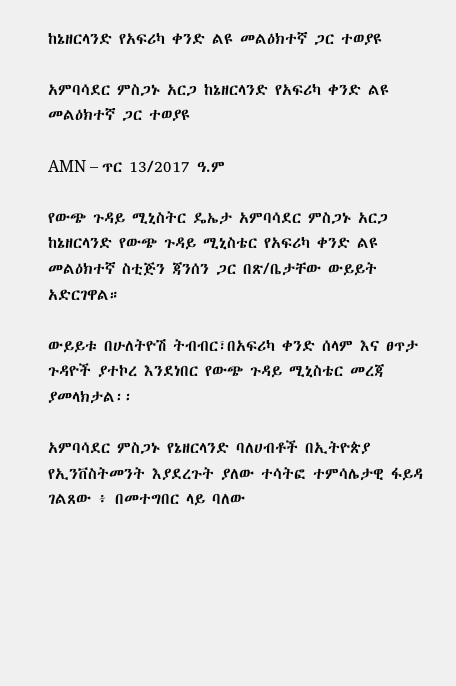ከኔዘርላንድ የአፍሪካ ቀንድ ልዩ መልዕክተኛ ጋር ተወያዩ

አምባሳደር ምስጋኑ አርጋ ከኔዘርላንድ የአፍሪካ ቀንድ ልዩ መልዕክተኛ ጋር ተወያዩ

AMN – ጥር 13/2017 ዓ.ም

የውጭ ጉዳይ ሚኒስትር ዴኤታ አምባሳደር ምስጋኑ አርጋ ከኔዘርላንድ የውጭ ጉዳይ ሚኒስቴር የአፍሪካ ቀንድ ልዩ መልዕክተኛ ስቲጅን ጃንሰን ጋር በጽ/ቤታቸው ውይይት አድርገዋል።

ውይይቱ በሁለትዮሽ ትብብር፣በአፍሪካ ቀንድ ሰላም እና ፀጥታ ጉዳዮች ያተኮረ እንደነበር የውጭ ጉዳይ ሚኒስቴር መረጃ ያመላክታል፡፡

አምባሳደር ምስጋኑ የኔዘርላንድ ባለሀብቶች በኢትዮጵያ የኢንቨስትመንት እያደረጉት ያለው ተሳትፎ ተምሳሌታዊ ፋይዳ ገልጸው ፥ በመተግበር ላይ ባለው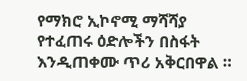የማክሮ ኢኮኖሚ ማሻሻያ የተፈጠሩ ዕድሎችን በስፋት እንዲጠቀሙ ጥሪ አቅርበዋል ።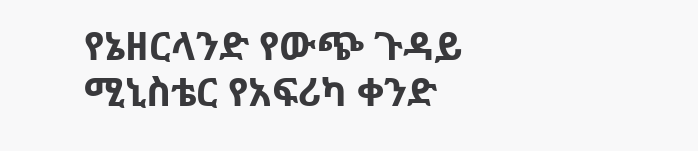የኔዘርላንድ የውጭ ጉዳይ ሚኒስቴር የአፍሪካ ቀንድ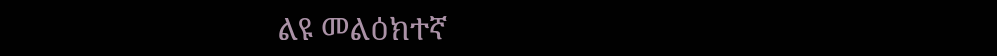ልዩ መልዕክተኛ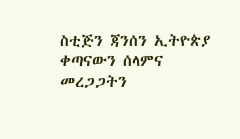ስቲጅን ጃንሰን ኢትዮጵያ ቀጣናውን ሰላምና መረጋጋትን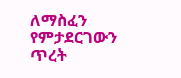ለማስፈን የምታደርገውን ጥረት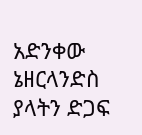አድንቀው ኔዘርላንድስ ያላትን ድጋፍ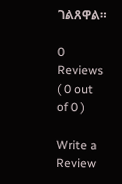ገልጸዋል።

0 Reviews ( 0 out of 0 )

Write a Review